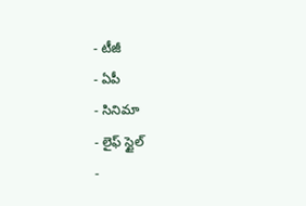- టీజీ
- ఏపీ
- సినిమా
- లైఫ్ స్టైల్
-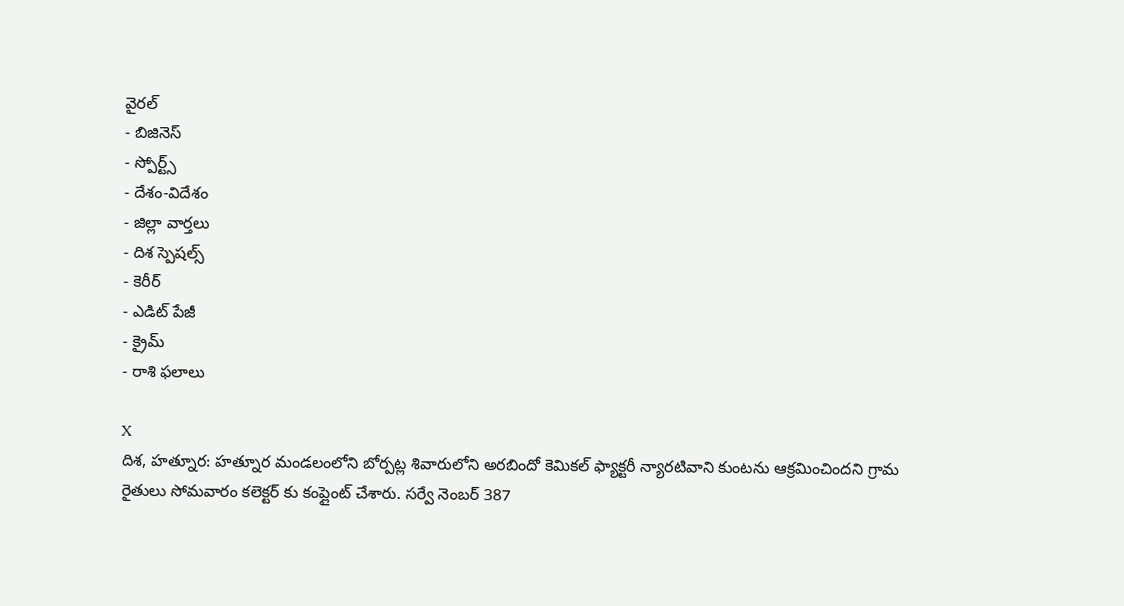వైరల్
- బిజినెస్
- స్పోర్ట్స్
- దేశం-విదేశం
- జిల్లా వార్తలు
- దిశ స్పెషల్స్
- కెరీర్
- ఎడిట్ పేజీ
- క్రైమ్
- రాశి ఫలాలు

X
దిశ, హత్నూర: హత్నూర మండలంలోని బోర్పట్ల శివారులోని అరబిందో కెమికల్ ఫ్యాక్టరీ న్యారటివాని కుంటను ఆక్రమించిందని గ్రామ రైతులు సోమవారం కలెక్టర్ కు కంప్లైంట్ చేశారు. సర్వే నెంబర్ 387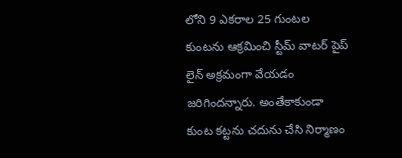లోని 9 ఎకరాల 25 గుంటల కుంటను ఆక్రమించి స్టీమ్ వాటర్ పైప్ లైన్ అక్రమంగా వేయడం జరిగిందన్నారు. అంతేకాకుండా కుంట కట్టను చదును చేసి నిర్మాణం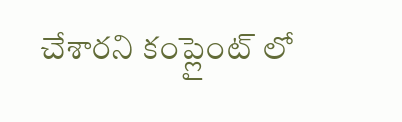చేశారని కంప్లైంట్ లో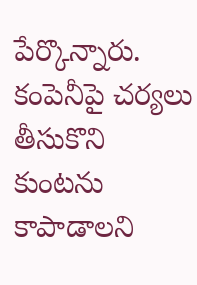పేర్కొన్నారు. కంపెనీపై చర్యలు తీసుకొని కుంటను కాపాడాలని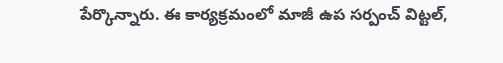పేర్కొన్నారు. ఈ కార్యక్రమంలో మాజీ ఉప సర్పంచ్ విట్టల్,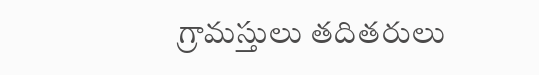గ్రామస్తులు తదితరులు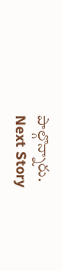పాల్గొన్నారు.
Next Story